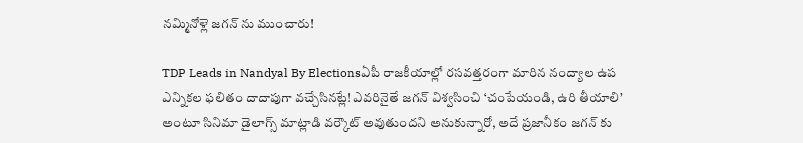నమ్మినోళ్లె జగన్ ను ముంచారు!

TDP Leads in Nandyal By Electionsఏపీ రాజకీయాల్లో రసవత్తరంగా మారిన నంద్యాల ఉప ఎన్నికల ఫలితం దాదాపుగా వచ్చేసినట్లే! ఎవరినైతే జగన్ విశ్వసించి ‘చంపేయండి, ఉరి తీయాలి’ అంటూ సినిమా డైలాగ్స్ మాట్లాడి వర్కౌట్ అవుతుందని అనుకున్నారో, అదే ప్రజానీకం జగన్ కు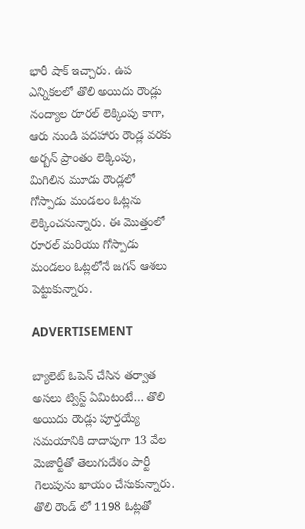భారీ షాక్ ఇచ్చారు. ఉప ఎన్నికలలో తొలి అయిదు రౌండ్లు నంద్యాల రూరల్ లెక్కింపు కాగా, ఆరు నుండి పదహారు రౌండ్ల వరకు అర్బన్ ప్రాంతం లెక్కింపు, మిగిలిన మూడు రౌండ్లలో గోస్పాడు మండలం ఓట్లను లెక్కించనున్నారు. ఈ మొత్తంలో రూరల్ మరియు గోస్పాడు మండలం ఓట్లలోనే జగన్ ఆశలు పెట్టుకున్నారు.

ADVERTISEMENT

బ్యాలెట్ ఓపెన్ చేసిన తర్వాత అసలు ట్విస్ట్ ఏమిటంటే… తొలి అయిదు రౌండ్లు పూర్తయ్యే సమయానికి దాదాపుగా 13 వేల మెజార్టీతో తెలుగుదేశం పార్టీ గెలుపును ఖాయం చేసుకున్నారు. తొలి రౌండ్ లో 1198 ఓట్లతో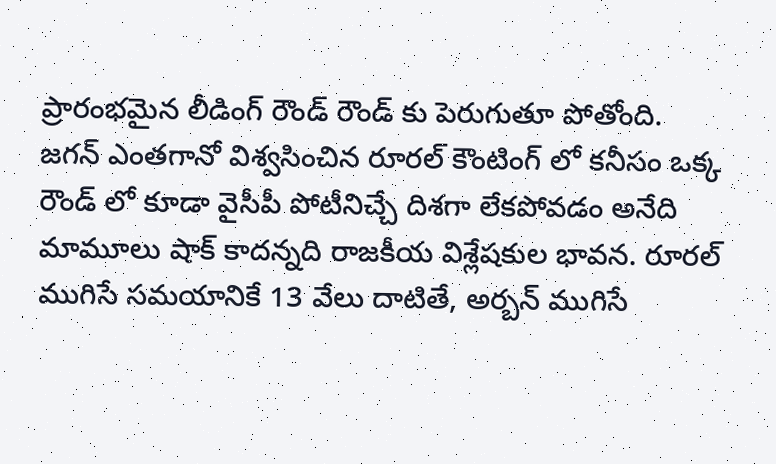ప్రారంభమైన లీడింగ్ రౌండ్ రౌండ్ కు పెరుగుతూ పోతోంది. జగన్ ఎంతగానో విశ్వసించిన రూరల్ కౌంటింగ్ లో కనీసం ఒక్క రౌండ్ లో కూడా వైసీపీ పోటీనిచ్చే దిశగా లేకపోవడం అనేది మామూలు షాక్ కాదన్నది రాజకీయ విశ్లేషకుల భావన. రూరల్ ముగిసే సమయానికే 13 వేలు దాటితే, అర్బన్ ముగిసే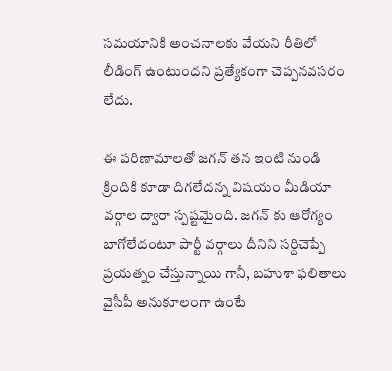సమయానికి అంచనాలకు వేయని రీతిలో లీడింగ్ ఉంటుందని ప్రత్యేకంగా చెప్పనవసరం లేదు.

ఈ పరిణామాలతో జగన్ తన ఇంటి నుండి క్రిందికి కూడా దిగలేదన్న విషయం మీడియా వర్గాల ద్వారా స్పష్టమైంది. జగన్ కు ఆరోగ్యం బాగోలేదంటూ పార్టీ వర్గాలు దీనిని సర్దిచెప్పే ప్రయత్నం చేస్తున్నాయి గానీ, బహుశా ఫలితాలు వైసీపీ అనుకూలంగా ఉంటే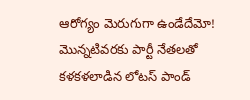ఆరోగ్యం మెరుగుగా ఉండేదేమో! మొన్నటివరకు పార్టీ నేతలతో కళకళలాడిన లోటస్ పాండ్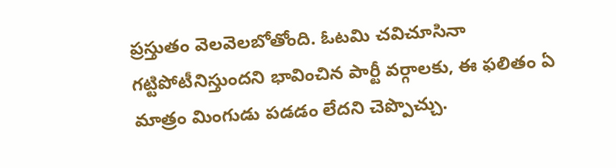ప్రస్తుతం వెలవెలబోతోంది. ఓటమి చవిచూసినా గట్టిపోటీనిస్తుందని భావించిన పార్టీ వర్గాలకు, ఈ ఫలితం ఏ మాత్రం మింగుడు పడడం లేదని చెప్పొచ్చు.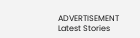ADVERTISEMENT
Latest Stories